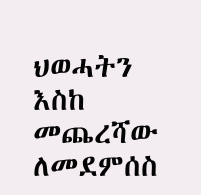ህወሓትን እስከ መጨረሻው ለመደምሰስ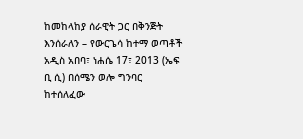ከመከላከያ ሰራዊት ጋር በቅንጅት እንሰራለን – የውርጌሳ ከተማ ወጣቶች
አዲስ አበባ፣ ነሐሴ 17፣ 2013 (ኤፍ ቢ ሲ) በሰሜን ወሎ ግንባር ከተሰለፈው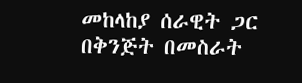መከላከያ ሰራዊት ጋር በቅንጅት በመስራት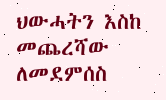ህውሓትን እስከ መጨረሻው ለመደምሰስ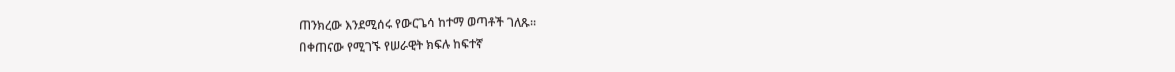ጠንክረው እንደሚሰሩ የውርጌሳ ከተማ ወጣቶች ገለጹ።
በቀጠናው የሚገኙ የሠራዊት ክፍሉ ከፍተኛ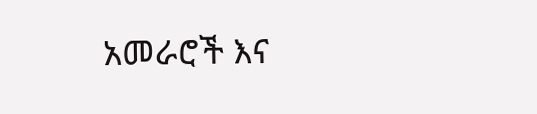አመራሮች እና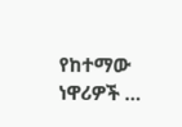የከተማው ነዋሪዎች …